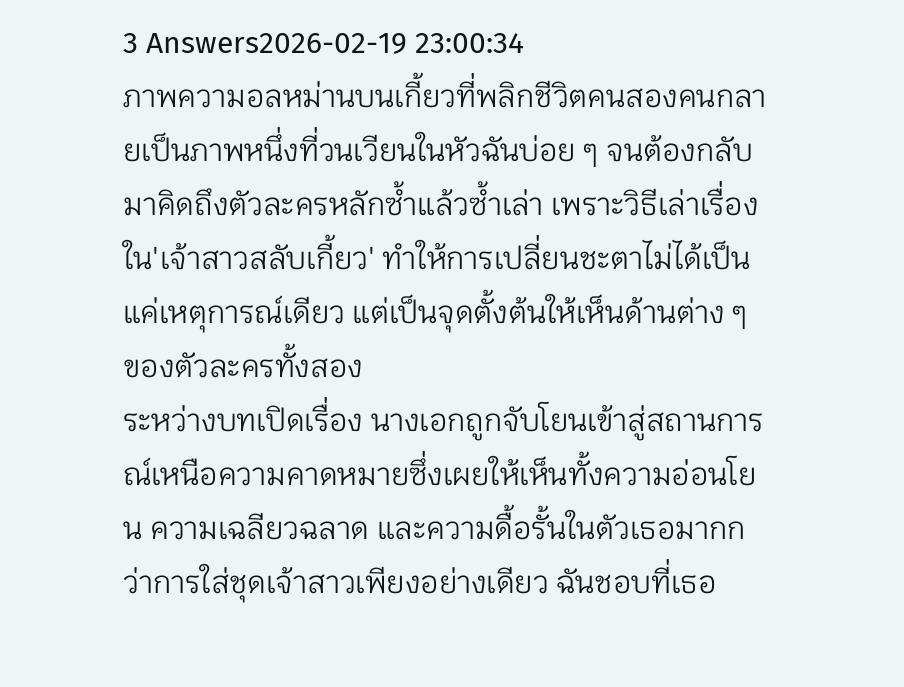3 Answers2026-02-19 23:00:34
ภาพความอลหม่านบนเกี้ยวที่พลิกชีวิตคนสองคนกลายเป็นภาพหนึ่งที่วนเวียนในหัวฉันบ่อย ๆ จนต้องกลับมาคิดถึงตัวละครหลักซ้ำแล้วซ้ำเล่า เพราะวิธีเล่าเรื่องใน'เจ้าสาวสลับเกี้ยว' ทำให้การเปลี่ยนชะตาไม่ได้เป็นแค่เหตุการณ์เดียว แต่เป็นจุดตั้งต้นให้เห็นด้านต่าง ๆ ของตัวละครทั้งสอง
ระหว่างบทเปิดเรื่อง นางเอกถูกจับโยนเข้าสู่สถานการณ์เหนือความคาดหมายซึ่งเผยให้เห็นทั้งความอ่อนโยน ความเฉลียวฉลาด และความดื้อรั้นในตัวเธอมากกว่าการใส่ชุดเจ้าสาวเพียงอย่างเดียว ฉันชอบที่เธอ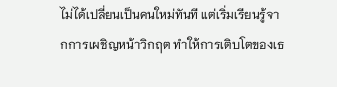ไม่ได้เปลี่ยนเป็นคนใหม่ทันที แต่เริ่มเรียนรู้จากการเผชิญหน้าวิกฤต ทำให้การเติบโตของเธ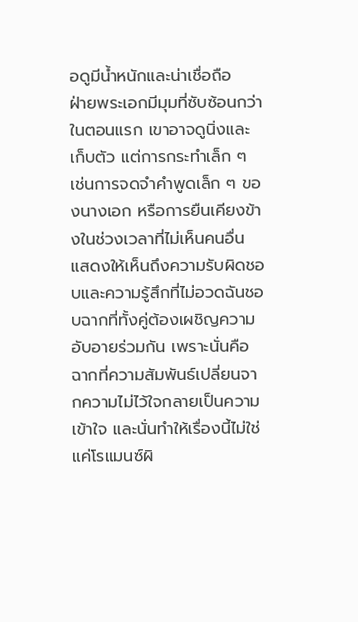อดูมีน้ำหนักและน่าเชื่อถือ
ฝ่ายพระเอกมีมุมที่ซับซ้อนกว่าในตอนแรก เขาอาจดูนิ่งและเก็บตัว แต่การกระทำเล็ก ๆ เช่นการจดจำคำพูดเล็ก ๆ ของนางเอก หรือการยืนเคียงข้างในช่วงเวลาที่ไม่เห็นคนอื่น แสดงให้เห็นถึงความรับผิดชอบและความรู้สึกที่ไม่อวดฉันชอบฉากที่ทั้งคู่ต้องเผชิญความอับอายร่วมกัน เพราะนั่นคือฉากที่ความสัมพันธ์เปลี่ยนจากความไม่ไว้ใจกลายเป็นความเข้าใจ และนั่นทำให้เรื่องนี้ไม่ใช่แค่โรแมนซ์ผิ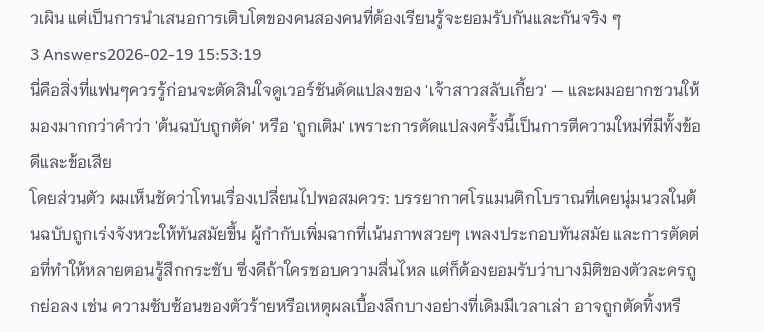วเผิน แต่เป็นการนำเสนอการเติบโตของคนสองคนที่ต้องเรียนรู้จะยอมรับกันและกันจริง ๆ
3 Answers2026-02-19 15:53:19
นี่คือสิ่งที่แฟนๆควรรู้ก่อนจะตัดสินใจดูเวอร์ชันดัดแปลงของ 'เจ้าสาวสลับเกี้ยว' — และผมอยากชวนให้มองมากกว่าคำว่า 'ต้นฉบับถูกตัด' หรือ 'ถูกเติม' เพราะการดัดแปลงครั้งนี้เป็นการตีความใหม่ที่มีทั้งข้อดีและข้อเสีย
โดยส่วนตัว ผมเห็นชัดว่าโทนเรื่องเปลี่ยนไปพอสมควร: บรรยากาศโรแมนติกโบราณที่เคยนุ่มนวลในต้นฉบับถูกเร่งจังหวะให้ทันสมัยขึ้น ผู้กำกับเพิ่มฉากที่เน้นภาพสวยๆ เพลงประกอบทันสมัย และการตัดต่อที่ทำให้หลายตอนรู้สึกกระชับ ซึ่งดีถ้าใครชอบความลื่นไหล แต่ก็ต้องยอมรับว่าบางมิติของตัวละครถูกย่อลง เช่น ความซับซ้อนของตัวร้ายหรือเหตุผลเบื้องลึกบางอย่างที่เดิมมีเวลาเล่า อาจถูกตัดทิ้งหรื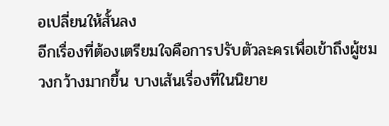อเปลี่ยนให้สั้นลง
อีกเรื่องที่ต้องเตรียมใจคือการปรับตัวละครเพื่อเข้าถึงผู้ชมวงกว้างมากขึ้น บางเส้นเรื่องที่ในนิยาย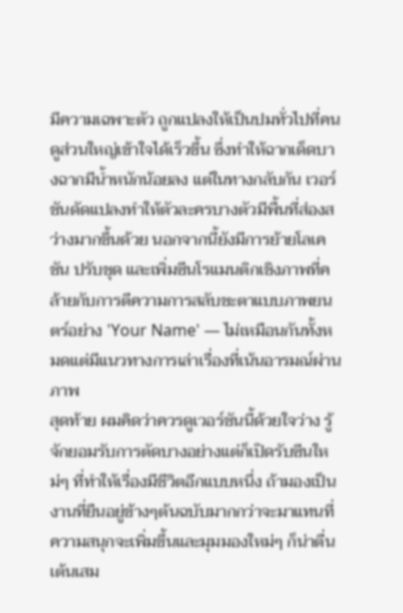มีความเฉพาะตัว ถูกแปลงให้เป็นปมทั่วไปที่คนดูส่วนใหญ่เข้าใจได้เร็วขึ้น ซึ่งทำให้ฉากเด็ดบางฉากมีน้ำหนักน้อยลง แต่ในทางกลับกัน เวอร์ชันดัดแปลงทำให้ตัวละครบางตัวมีพื้นที่ส่องสว่างมากขึ้นด้วย นอกจากนี้ยังมีการย้ายโลเคชัน ปรับชุด และเพิ่มซีนโรแมนติกเชิงภาพที่คล้ายกับการตีความการสลับชะตาแบบภาพยนตร์อย่าง 'Your Name' — ไม่เหมือนกันทั้งหมดแต่มีแนวทางการเล่าเรื่องที่เน้นอารมณ์ผ่านภาพ
สุดท้าย ผมคิดว่าควรดูเวอร์ชันนี้ด้วยใจว่าง รู้จักยอมรับการตัดบางอย่างแต่ก็เปิดรับซีนใหม่ๆ ที่ทำให้เรื่องมีชีวิตอีกแบบหนึ่ง ถ้ามองเป็นงานที่ยืนอยู่ข้างๆต้นฉบับมากกว่าจะมาแทนที่ ความสนุกจะเพิ่มขึ้นและมุมมองใหม่ๆ ก็น่าตื่นเต้นเสม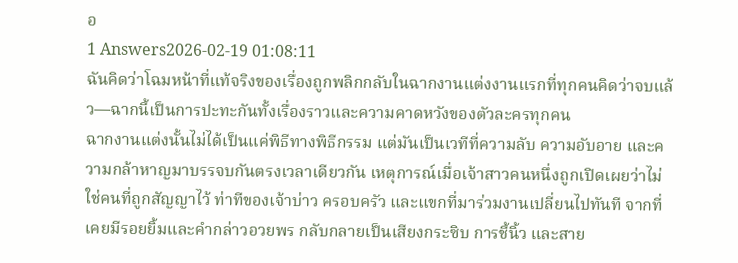อ
1 Answers2026-02-19 01:08:11
ฉันคิดว่าโฉมหน้าที่แท้จริงของเรื่องถูกพลิกกลับในฉากงานแต่งงานแรกที่ทุกคนคิดว่าจบแล้ว—ฉากนี้เป็นการปะทะกันทั้งเรื่องราวและความคาดหวังของตัวละครทุกคน
ฉากงานแต่งนั้นไม่ได้เป็นแค่พิธีทางพิธีกรรม แต่มันเป็นเวทีที่ความลับ ความอับอาย และความกล้าหาญมาบรรจบกันตรงเวลาเดียวกัน เหตุการณ์เมื่อเจ้าสาวคนหนึ่งถูกเปิดเผยว่าไม่ใช่คนที่ถูกสัญญาไว้ ท่าทีของเจ้าบ่าว ครอบครัว และแขกที่มาร่วมงานเปลี่ยนไปทันที จากที่เคยมีรอยยิ้มและคำกล่าวอวยพร กลับกลายเป็นเสียงกระซิบ การชี้นิ้ว และสาย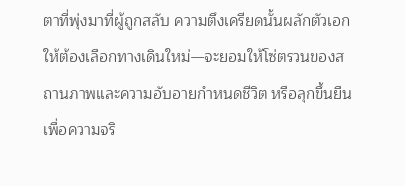ตาที่พุ่งมาที่ผู้ถูกสลับ ความตึงเครียดนั้นผลักตัวเอกให้ต้องเลือกทางเดินใหม่—จะยอมให้โซ่ตรวนของสถานภาพและความอับอายกำหนดชีวิต หรือลุกขึ้นยืนเพื่อความจริ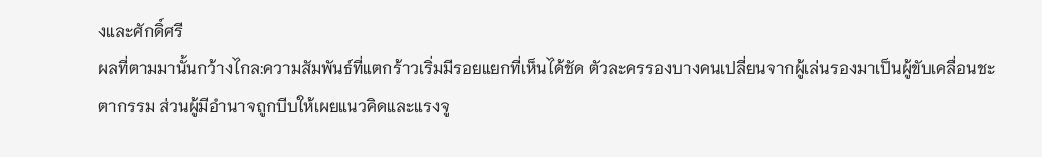งและศักดิ์ศรี
ผลที่ตามมานั้นกว้างไกล:ความสัมพันธ์ที่แตกร้าวเริ่มมีรอยแยกที่เห็นได้ชัด ตัวละครรองบางคนเปลี่ยนจากผู้เล่นรองมาเป็นผู้ขับเคลื่อนชะตากรรม ส่วนผู้มีอำนาจถูกบีบให้เผยแนวคิดและแรงจู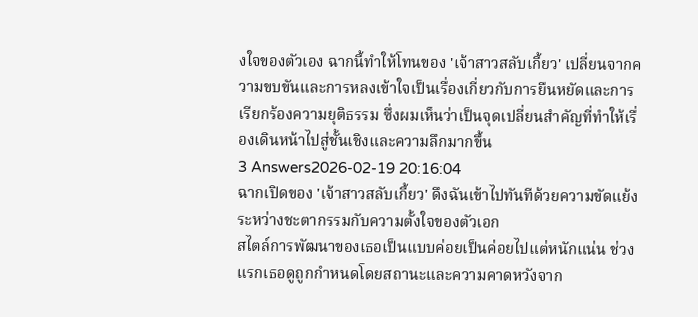งใจของตัวเอง ฉากนี้ทำให้โทนของ 'เจ้าสาวสลับเกี้ยว' เปลี่ยนจากความขบขันและการหลงเข้าใจเป็นเรื่องเกี่ยวกับการยืนหยัดและการเรียกร้องความยุติธรรม ซึ่งผมเห็นว่าเป็นจุดเปลี่ยนสำคัญที่ทำให้เรื่องเดินหน้าไปสู่ชั้นเชิงและความลึกมากขึ้น
3 Answers2026-02-19 20:16:04
ฉากเปิดของ 'เจ้าสาวสลับเกี้ยว' ดึงฉันเข้าไปทันทีด้วยความขัดแย้งระหว่างชะตากรรมกับความตั้งใจของตัวเอก
สไตล์การพัฒนาของเธอเป็นแบบค่อยเป็นค่อยไปแต่หนักแน่น ช่วงแรกเธอดูถูกกำหนดโดยสถานะและความคาดหวังจาก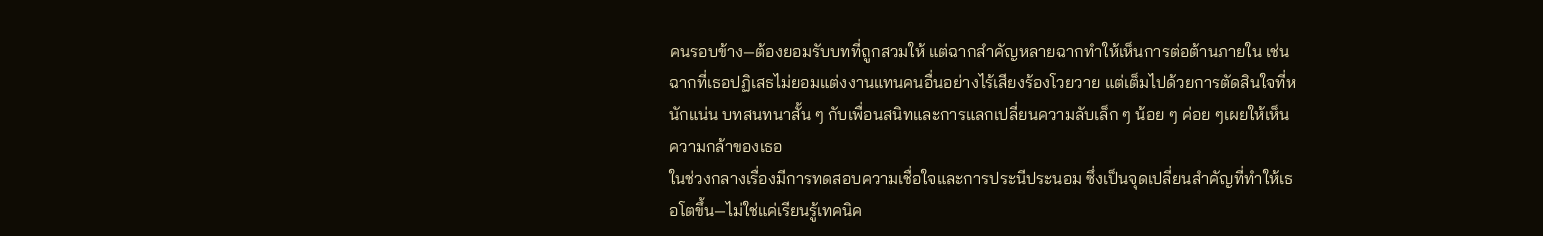คนรอบข้าง—ต้องยอมรับบทที่ถูกสวมให้ แต่ฉากสำคัญหลายฉากทำให้เห็นการต่อต้านภายใน เช่นฉากที่เธอปฏิเสธไม่ยอมแต่งงานแทนคนอื่นอย่างไร้เสียงร้องโวยวาย แต่เต็มไปด้วยการตัดสินใจที่หนักแน่น บทสนทนาสั้น ๆ กับเพื่อนสนิทและการแลกเปลี่ยนความลับเล็ก ๆ น้อย ๆ ค่อย ๆเผยให้เห็นความกล้าของเธอ
ในช่วงกลางเรื่องมีการทดสอบความเชื่อใจและการประนีประนอม ซึ่งเป็นจุดเปลี่ยนสำคัญที่ทำให้เธอโตขึ้น—ไม่ใช่แค่เรียนรู้เทคนิค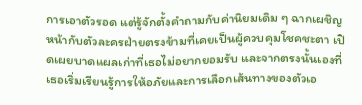การเอาตัวรอด แต่รู้จักตั้งคำถามกับค่านิยมเดิม ๆ ฉากเผชิญหน้ากับตัวละครฝ่ายตรงข้ามที่เคยเป็นผู้ควบคุมโชคชะตา เปิดเผยบาดแผลเก่าที่เธอไม่อยากยอมรับ และจากตรงนั้นเองที่เธอเริ่มเรียนรู้การให้อภัยและการเลือกเส้นทางของตัวเอ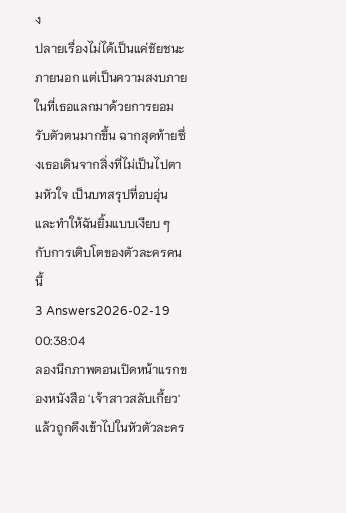ง
ปลายเรื่องไม่ได้เป็นแค่ชัยชนะภายนอก แต่เป็นความสงบภายในที่เธอแลกมาด้วยการยอมรับตัวตนมากขึ้น ฉากสุดท้ายซึ่งเธอเดินจากสิ่งที่ไม่เป็นไปตามหัวใจ เป็นบทสรุปที่อบอุ่นและทำให้ฉันยิ้มแบบเงียบ ๆ กับการเติบโตของตัวละครคนนี้
3 Answers2026-02-19 00:38:04
ลองนึกภาพตอนเปิดหน้าแรกของหนังสือ 'เจ้าสาวสลับเกี้ยว' แล้วถูกดึงเข้าไปในหัวตัวละคร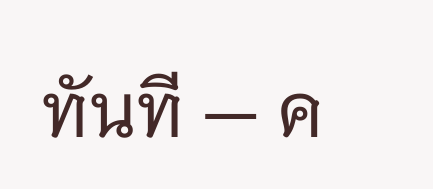ทันที — ค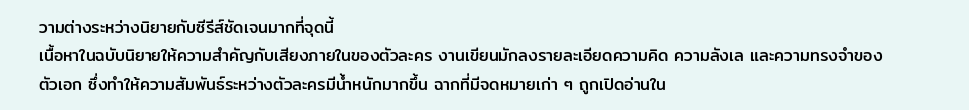วามต่างระหว่างนิยายกับซีรีส์ชัดเจนมากที่จุดนี้
เนื้อหาในฉบับนิยายให้ความสำคัญกับเสียงภายในของตัวละคร งานเขียนมักลงรายละเอียดความคิด ความลังเล และความทรงจำของตัวเอก ซึ่งทำให้ความสัมพันธ์ระหว่างตัวละครมีน้ำหนักมากขึ้น ฉากที่มีจดหมายเก่า ๆ ถูกเปิดอ่านใน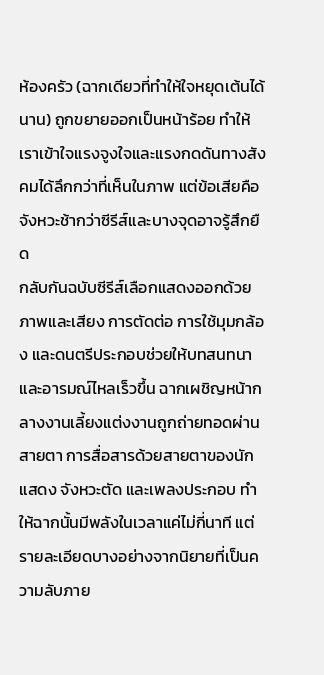ห้องครัว (ฉากเดียวที่ทำให้ใจหยุดเต้นได้นาน) ถูกขยายออกเป็นหน้าร้อย ทำให้เราเข้าใจแรงจูงใจและแรงกดดันทางสังคมได้ลึกกว่าที่เห็นในภาพ แต่ข้อเสียคือจังหวะช้ากว่าซีรีส์และบางจุดอาจรู้สึกยืด
กลับกันฉบับซีรีส์เลือกแสดงออกด้วยภาพและเสียง การตัดต่อ การใช้มุมกล้อง และดนตรีประกอบช่วยให้บทสนทนาและอารมณ์ไหลเร็วขึ้น ฉากเผชิญหน้ากลางงานเลี้ยงแต่งงานถูกถ่ายทอดผ่านสายตา การสื่อสารด้วยสายตาของนักแสดง จังหวะตัด และเพลงประกอบ ทำให้ฉากนั้นมีพลังในเวลาแค่ไม่กี่นาที แต่รายละเอียดบางอย่างจากนิยายที่เป็นความลับภาย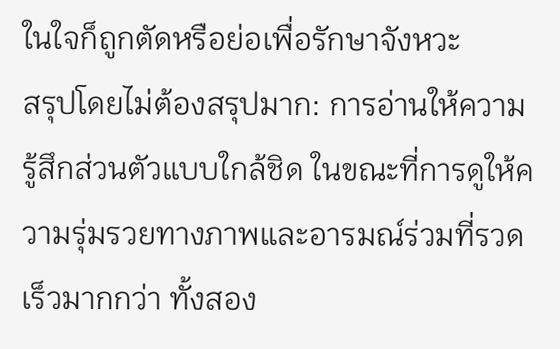ในใจก็ถูกตัดหรือย่อเพื่อรักษาจังหวะ
สรุปโดยไม่ต้องสรุปมาก: การอ่านให้ความรู้สึกส่วนตัวแบบใกล้ชิด ในขณะที่การดูให้ความรุ่มรวยทางภาพและอารมณ์ร่วมที่รวดเร็วมากกว่า ทั้งสอง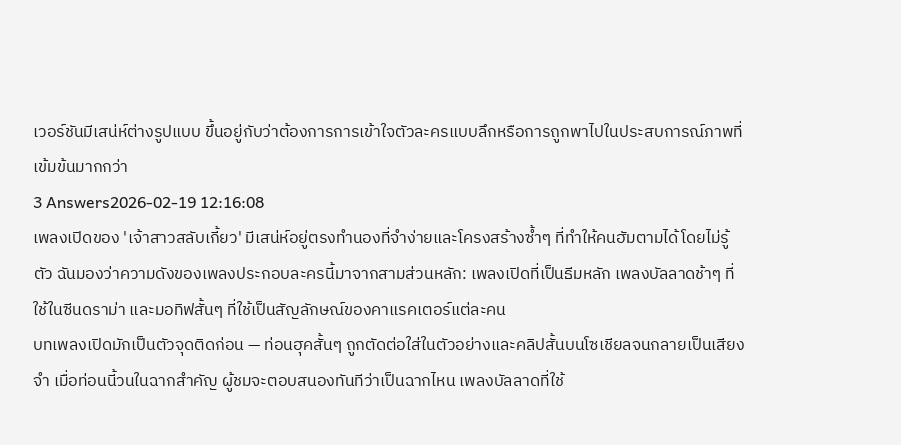เวอร์ชันมีเสน่ห์ต่างรูปแบบ ขึ้นอยู่กับว่าต้องการการเข้าใจตัวละครแบบลึกหรือการถูกพาไปในประสบการณ์ภาพที่เข้มข้นมากกว่า
3 Answers2026-02-19 12:16:08
เพลงเปิดของ 'เจ้าสาวสลับเกี้ยว' มีเสน่ห์อยู่ตรงทำนองที่จำง่ายและโครงสร้างซ้ำๆ ที่ทำให้คนฮัมตามได้โดยไม่รู้ตัว ฉันมองว่าความดังของเพลงประกอบละครนี้มาจากสามส่วนหลัก: เพลงเปิดที่เป็นธีมหลัก เพลงบัลลาดช้าๆ ที่ใช้ในซีนดราม่า และมอทิฟสั้นๆ ที่ใช้เป็นสัญลักษณ์ของคาแรคเตอร์แต่ละคน
บทเพลงเปิดมักเป็นตัวจุดติดก่อน — ท่อนฮุคสั้นๆ ถูกตัดต่อใส่ในตัวอย่างและคลิปสั้นบนโซเชียลจนกลายเป็นเสียงจำ เมื่อท่อนนี้วนในฉากสำคัญ ผู้ชมจะตอบสนองทันทีว่าเป็นฉากไหน เพลงบัลลาดที่ใช้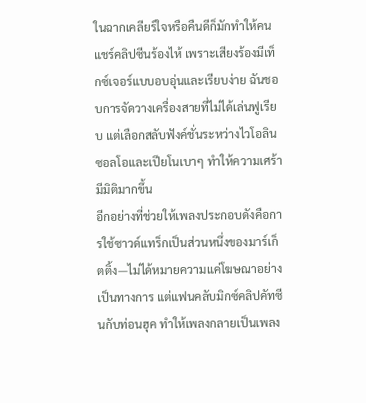ในฉากเคลียร์ใจหรือคืนดีก็มักทำให้คนแชร์คลิปซีนร้องไห้ เพราะเสียงร้องมีเท็กซ์เจอร์แบบอบอุ่นและเรียบง่าย ฉันชอบการจัดวางเครื่องสายที่ไม่ได้เล่นฟูเรียบ แต่เลือกสลับฟังค์ชั่นระหว่างไวโอลินซอลโอและเปียโนเบาๆ ทำให้ความเศร้ามีมิติมากขึ้น
อีกอย่างที่ช่วยให้เพลงประกอบดังคือการใช้ซาวด์แทร็กเป็นส่วนหนึ่งของมาร์เก็ตติ้ง—ไม่ได้หมายความแค่โฆษณาอย่างเป็นทางการ แต่แฟนคลับมิกซ์คลิปคัทซีนกับท่อนฮุค ทำให้เพลงกลายเป็นเพลง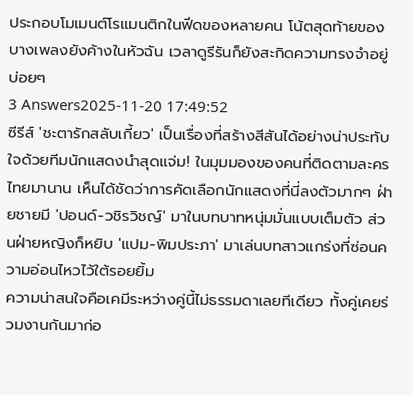ประกอบโมเมนต์โรแมนติกในฟีดของหลายคน โน้ตสุดท้ายของบางเพลงยังค้างในหัวฉัน เวลาดูรีรันก็ยังสะกิดความทรงจำอยู่บ่อยๆ
3 Answers2025-11-20 17:49:52
ซีรีส์ 'ชะตารักสลับเกี้ยว' เป็นเรื่องที่สร้างสีสันได้อย่างน่าประทับใจด้วยทีมนักแสดงนำสุดแจ่ม! ในมุมมองของคนที่ติดตามละครไทยมานาน เห็นได้ชัดว่าการคัดเลือกนักแสดงที่นี่ลงตัวมากๆ ฝ่ายชายมี 'ปอนด์-วชิรวิชญ์' มาในบทบาทหนุ่มมั่นแบบเต็มตัว ส่วนฝ่ายหญิงก็หยิบ 'แปม-พิมประภา' มาเล่นบทสาวแกร่งที่ซ่อนความอ่อนไหวไว้ใต้รอยยิ้ม
ความน่าสนใจคือเคมีระหว่างคู่นี้ไม่ธรรมดาเลยทีเดียว ทั้งคู่เคยร่วมงานกันมาก่อ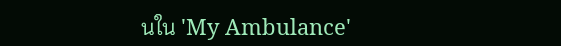นใน 'My Ambulance'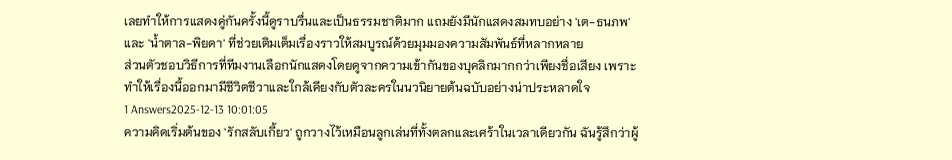เลยทำให้การแสดงคู่กันครั้งนี้ดูราบรื่นและเป็นธรรมชาติมาก แถมยังมีนักแสดงสมทบอย่าง 'เต-ธนภพ' และ 'น้ำตาล-พิยดา' ที่ช่วยเติมเต็มเรื่องราวให้สมบูรณ์ด้วยมุมมองความสัมพันธ์ที่หลากหลาย
ส่วนตัวชอบวิธีการที่ทีมงานเลือกนักแสดงโดยดูจากความเข้ากันของบุคลิกมากกว่าเพียงชื่อเสียง เพราะทำให้เรื่องนี้ออกมามีชีวิตชีวาและใกล้เคียงกับตัวละครในนวนิยายต้นฉบับอย่างน่าประหลาดใจ
1 Answers2025-12-13 10:01:05
ความคิดเริ่มต้นของ 'รักสลับเกี้ยว' ถูกวางไว้เหมือนลูกเล่นที่ทั้งตลกและเศร้าในเวลาเดียวกัน ฉันรู้สึกว่าผู้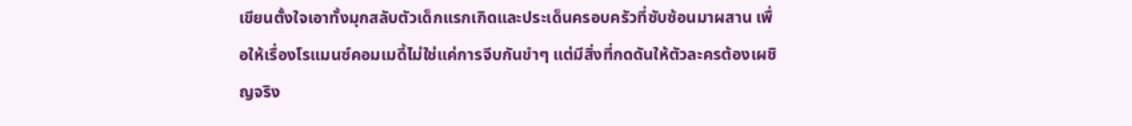เขียนตั้งใจเอาทั้งมุกสลับตัวเด็กแรกเกิดและประเด็นครอบครัวที่ซับซ้อนมาผสาน เพื่อให้เรื่องโรแมนซ์คอมเมดี้ไม่ใช่แค่การจีบกันขำๆ แต่มีสิ่งที่กดดันให้ตัวละครต้องเผชิญจริง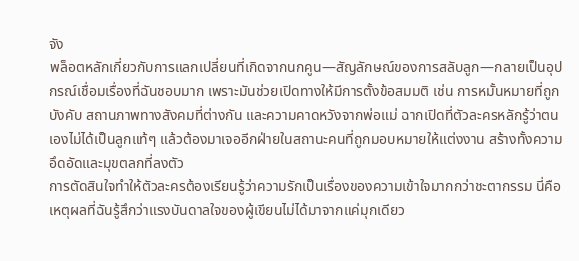จัง
พล็อตหลักเกี่ยวกับการแลกเปลี่ยนที่เกิดจากนกคูน—สัญลักษณ์ของการสลับลูก—กลายเป็นอุปกรณ์เชื่อมเรื่องที่ฉันชอบมาก เพราะมันช่วยเปิดทางให้มีการตั้งข้อสมมติ เช่น การหมั้นหมายที่ถูกบังคับ สถานภาพทางสังคมที่ต่างกัน และความคาดหวังจากพ่อแม่ ฉากเปิดที่ตัวละครหลักรู้ว่าตนเองไม่ได้เป็นลูกแท้ๆ แล้วต้องมาเจออีกฝ่ายในสถานะคนที่ถูกมอบหมายให้แต่งงาน สร้างทั้งความอึดอัดและมุขตลกที่ลงตัว
การตัดสินใจทำให้ตัวละครต้องเรียนรู้ว่าความรักเป็นเรื่องของความเข้าใจมากกว่าชะตากรรม นี่คือเหตุผลที่ฉันรู้สึกว่าแรงบันดาลใจของผู้เขียนไม่ได้มาจากแค่มุกเดียว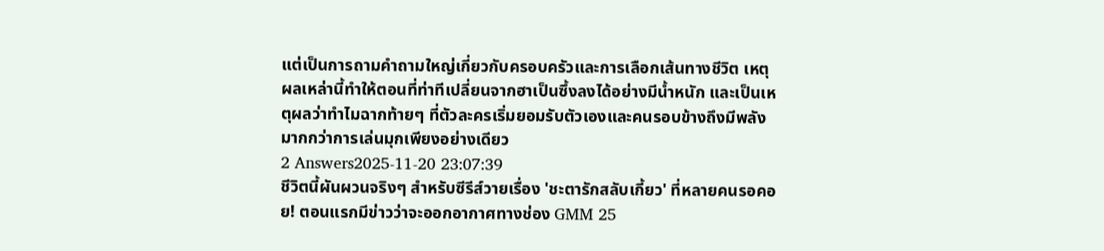แต่เป็นการถามคำถามใหญ่เกี่ยวกับครอบครัวและการเลือกเส้นทางชีวิต เหตุผลเหล่านี้ทำให้ตอนที่ท่าทีเปลี่ยนจากฮาเป็นซึ้งลงได้อย่างมีน้ำหนัก และเป็นเหตุผลว่าทำไมฉากท้ายๆ ที่ตัวละครเริ่มยอมรับตัวเองและคนรอบข้างถึงมีพลังมากกว่าการเล่นมุกเพียงอย่างเดียว
2 Answers2025-11-20 23:07:39
ชีวิตนี้ผันผวนจริงๆ สำหรับซีรีส์วายเรื่อง 'ชะตารักสลับเกี้ยว' ที่หลายคนรอคอย! ตอนแรกมีข่าวว่าจะออกอากาศทางช่อง GMM 25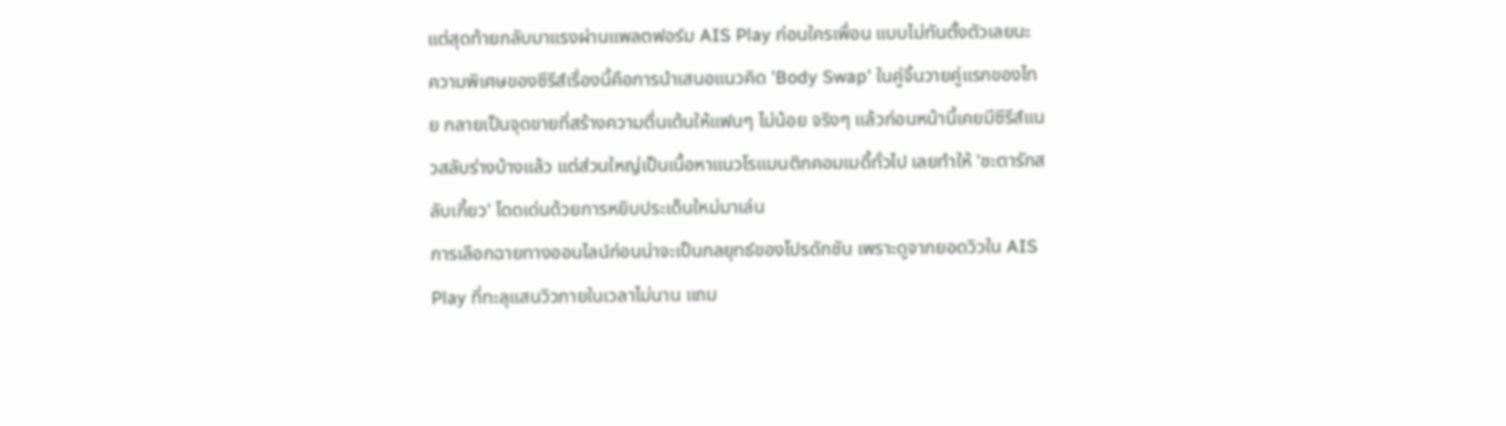แต่สุดท้ายกลับมาแรงผ่านแพลตฟอร์ม AIS Play ก่อนใครเพื่อน แบบไม่ทันตั้งตัวเลยนะ
ความพิเศษของซีรีส์เรื่องนี้คือการนำเสนอแนวคิด 'Body Swap' ในคู่จิ้นวายคู่แรกของไทย กลายเป็นจุดขายที่สร้างความตื่นเต้นให้แฟนๆ ไม่น้อย จริงๆ แล้วก่อนหน้านี้เคยมีซีรีส์แนวสลับร่างบ้างแล้ว แต่ส่วนใหญ่เป็นเนื้อหาแนวโรแมนติกคอมเมดี้ทั่วไป เลยทำให้ 'ชะตารักสลับเกี้ยว' โดดเด่นด้วยการหยิบประเด็นใหม่มาเล่น
การเลือกฉายทางออนไลน์ก่อนน่าจะเป็นกลยุทธ์ของโปรดักชัน เพราะดูจากยอดวิวใน AIS Play ที่ทะลุแสนวิวภายในเวลาไม่นาน แถม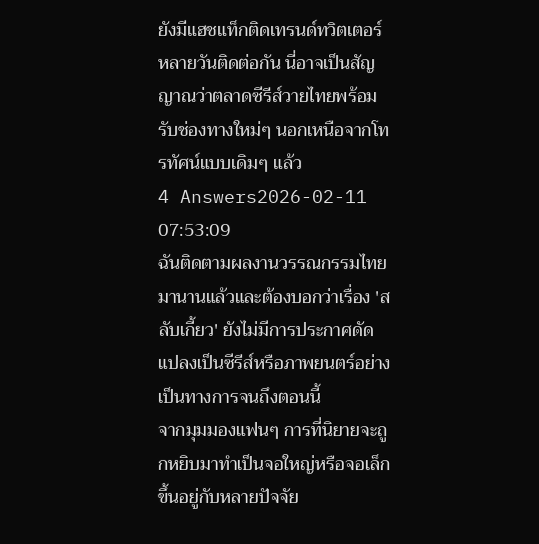ยังมีแฮชแท็กติดเทรนด์ทวิตเตอร์หลายวันติดต่อกัน นี่อาจเป็นสัญญาณว่าตลาดซีรีส์วายไทยพร้อมรับช่องทางใหม่ๆ นอกเหนือจากโทรทัศน์แบบเดิมๆ แล้ว
4 Answers2026-02-11 07:53:09
ฉันติดตามผลงานวรรณกรรมไทยมานานแล้วและต้องบอกว่าเรื่อง 'สลับเกี้ยว' ยังไม่มีการประกาศดัดแปลงเป็นซีรีส์หรือภาพยนตร์อย่างเป็นทางการจนถึงตอนนี้
จากมุมมองแฟนๆ การที่นิยายจะถูกหยิบมาทำเป็นจอใหญ่หรือจอเล็กขึ้นอยู่กับหลายปัจจัย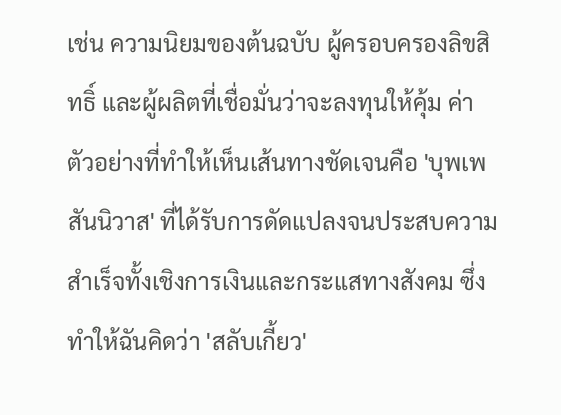เช่น ความนิยมของต้นฉบับ ผู้ครอบครองลิขสิทธิ์ และผู้ผลิตที่เชื่อมั่นว่าจะลงทุนให้คุ้ม ค่า ตัวอย่างที่ทำให้เห็นเส้นทางชัดเจนคือ 'บุพเพสันนิวาส' ที่ได้รับการดัดแปลงจนประสบความสำเร็จทั้งเชิงการเงินและกระแสทางสังคม ซึ่งทำให้ฉันคิดว่า 'สลับเกี้ยว'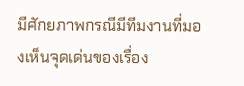มีศักยภาพกรณีมีทีมงานที่มองเห็นจุดเด่นของเรื่อง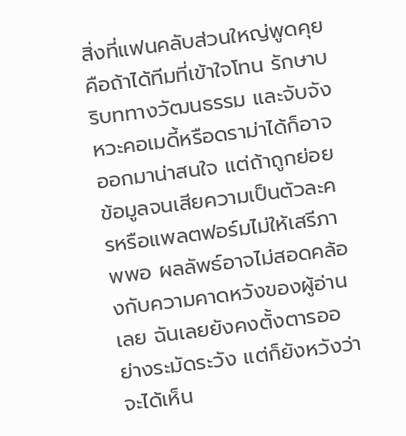สิ่งที่แฟนคลับส่วนใหญ่พูดคุยคือถ้าได้ทีมที่เข้าใจโทน รักษาบริบททางวัฒนธรรม และจับจังหวะคอเมดี้หรือดราม่าได้ก็อาจออกมาน่าสนใจ แต่ถ้าถูกย่อยข้อมูลจนเสียความเป็นตัวละครหรือแพลตฟอร์มไม่ให้เสรีภาพพอ ผลลัพธ์อาจไม่สอดคล้องกับความคาดหวังของผู้อ่านเลย ฉันเลยยังคงตั้งตารออย่างระมัดระวัง แต่ก็ยังหวังว่าจะได้เห็น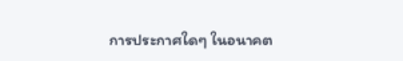การประกาศใดๆ ในอนาคต